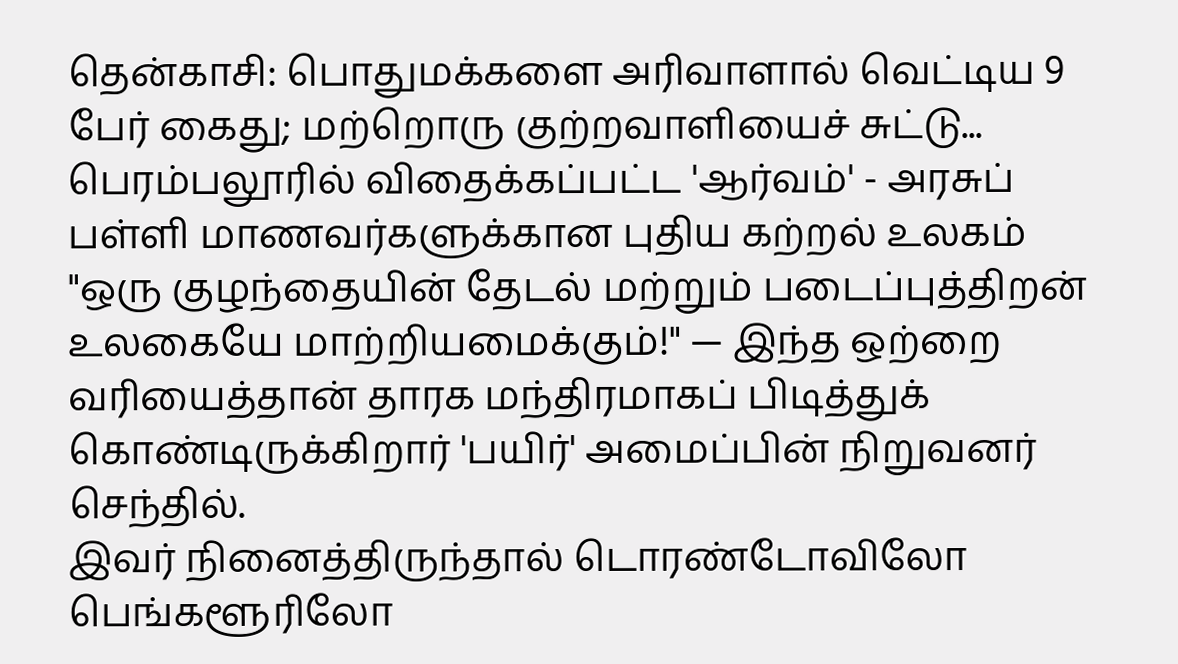தென்காசி: பொதுமக்களை அரிவாளால் வெட்டிய 9 பேர் கைது; மற்றொரு குற்றவாளியைச் சுட்டு...
பெரம்பலூரில் விதைக்கப்பட்ட 'ஆர்வம்' - அரசுப் பள்ளி மாணவர்களுக்கான புதிய கற்றல் உலகம்
"ஒரு குழந்தையின் தேடல் மற்றும் படைப்புத்திறன் உலகையே மாற்றியமைக்கும்!" — இந்த ஒற்றை வரியைத்தான் தாரக மந்திரமாகப் பிடித்துக் கொண்டிருக்கிறார் 'பயிர்' அமைப்பின் நிறுவனர் செந்தில்.
இவர் நினைத்திருந்தால் டொரண்டோவிலோ பெங்களூரிலோ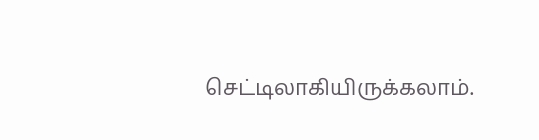செட்டிலாகியிருக்கலாம்.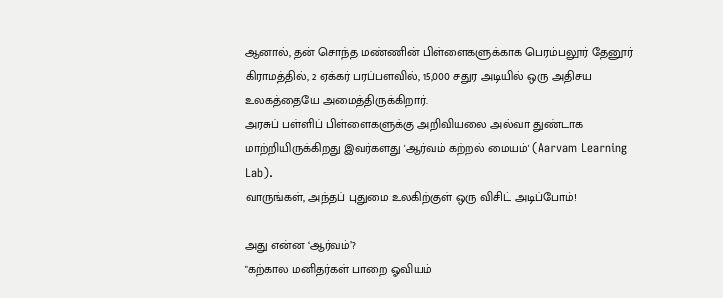ஆனால், தன் சொந்த மண்ணின் பிள்ளைகளுக்காக பெரம்பலூர் தேனூர் கிராமத்தில், 2 ஏக்கர் பரப்பளவில், 15,000 சதுர அடியில் ஒரு அதிசய உலகத்தையே அமைத்திருக்கிறார்.
அரசுப் பள்ளிப் பிள்ளைகளுக்கு அறிவியலை அல்வா துண்டாக மாற்றியிருக்கிறது இவர்களது 'ஆர்வம் கற்றல் மையம்' (Aarvam Learning Lab).
வாருங்கள், அந்தப் புதுமை உலகிற்குள் ஒரு விசிட் அடிப்போம்!

அது என்ன ‘ஆர்வம்’?
"கற்கால மனிதர்கள் பாறை ஓவியம்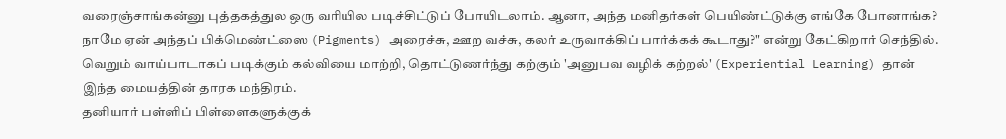வரைஞ்சாங்கன்னு புத்தகத்துல ஒரு வரியில படிச்சிட்டுப் போயிடலாம். ஆனா, அந்த மனிதர்கள் பெயிண்ட்டுக்கு எங்கே போனாங்க? நாமே ஏன் அந்தப் பிக்மெண்ட்ஸை (Pigments) அரைச்சு, ஊற வச்சு, கலர் உருவாக்கிப் பார்க்கக் கூடாது?" என்று கேட்கிறார் செந்தில்.
வெறும் வாய்பாடாகப் படிக்கும் கல்வியை மாற்றி, தொட்டுணர்ந்து கற்கும் 'அனுபவ வழிக் கற்றல்' (Experiential Learning) தான் இந்த மையத்தின் தாரக மந்திரம்.
தனியார் பள்ளிப் பிள்ளைகளுக்குக்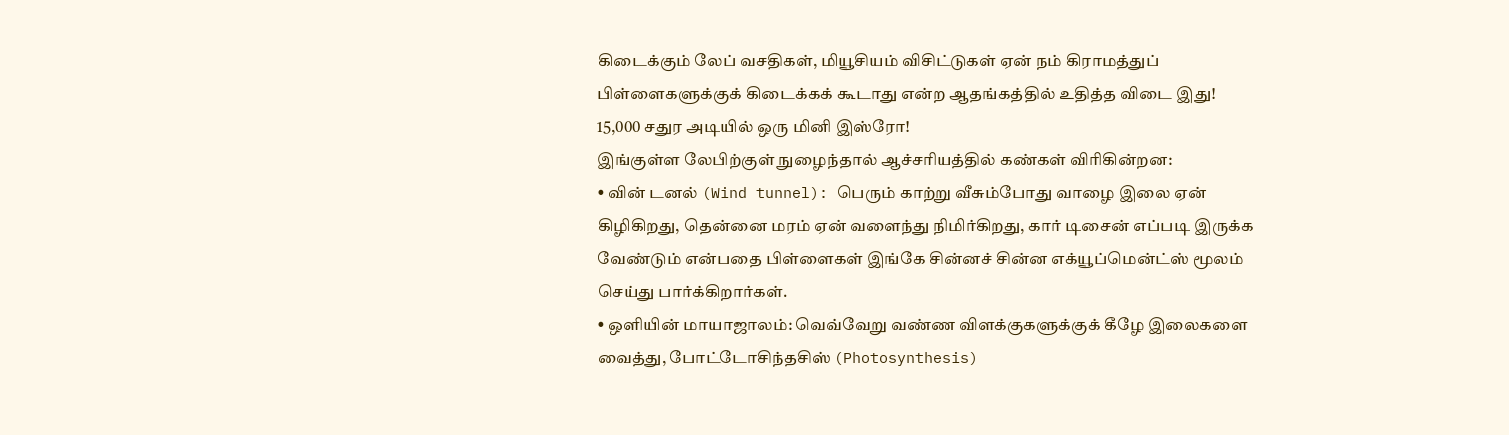கிடைக்கும் லேப் வசதிகள், மியூசியம் விசிட்டுகள் ஏன் நம் கிராமத்துப் பிள்ளைகளுக்குக் கிடைக்கக் கூடாது என்ற ஆதங்கத்தில் உதித்த விடை இது!
15,000 சதுர அடியில் ஒரு மினி இஸ்ரோ!
இங்குள்ள லேபிற்குள் நுழைந்தால் ஆச்சரியத்தில் கண்கள் விரிகின்றன:
• வின் டனல் (Wind tunnel): பெரும் காற்று வீசும்போது வாழை இலை ஏன் கிழிகிறது, தென்னை மரம் ஏன் வளைந்து நிமிர்கிறது, கார் டிசைன் எப்படி இருக்க வேண்டும் என்பதை பிள்ளைகள் இங்கே சின்னச் சின்ன எக்யூப்மென்ட்ஸ் மூலம் செய்து பார்க்கிறார்கள்.
• ஒளியின் மாயாஜாலம்: வெவ்வேறு வண்ண விளக்குகளுக்குக் கீழே இலைகளை வைத்து, போட்டோசிந்தசிஸ் (Photosynthesis)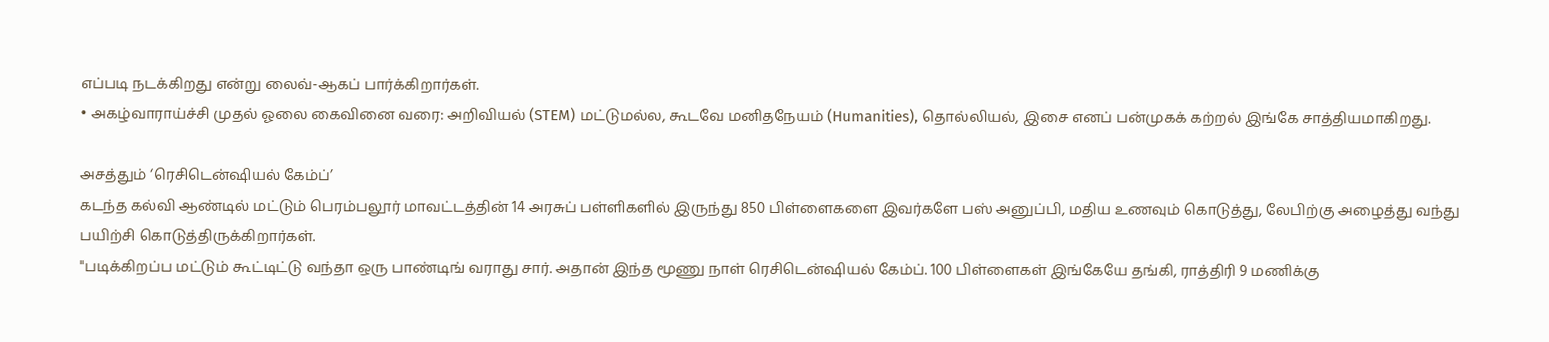எப்படி நடக்கிறது என்று லைவ்-ஆகப் பார்க்கிறார்கள்.
• அகழ்வாராய்ச்சி முதல் ஓலை கைவினை வரை: அறிவியல் (STEM) மட்டுமல்ல, கூடவே மனிதநேயம் (Humanities), தொல்லியல், இசை எனப் பன்முகக் கற்றல் இங்கே சாத்தியமாகிறது.

அசத்தும் ‘ரெசிடென்ஷியல் கேம்ப்’
கடந்த கல்வி ஆண்டில் மட்டும் பெரம்பலூர் மாவட்டத்தின் 14 அரசுப் பள்ளிகளில் இருந்து 850 பிள்ளைகளை இவர்களே பஸ் அனுப்பி, மதிய உணவும் கொடுத்து, லேபிற்கு அழைத்து வந்து பயிற்சி கொடுத்திருக்கிறார்கள்.
"படிக்கிறப்ப மட்டும் கூட்டிட்டு வந்தா ஒரு பாண்டிங் வராது சார். அதான் இந்த மூணு நாள் ரெசிடென்ஷியல் கேம்ப். 100 பிள்ளைகள் இங்கேயே தங்கி, ராத்திரி 9 மணிக்கு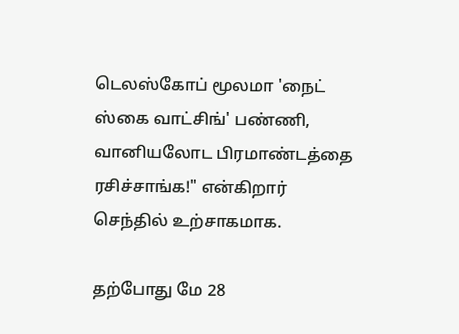டெலஸ்கோப் மூலமா 'நைட் ஸ்கை வாட்சிங்' பண்ணி, வானியலோட பிரமாண்டத்தை ரசிச்சாங்க!" என்கிறார் செந்தில் உற்சாகமாக.

தற்போது மே 28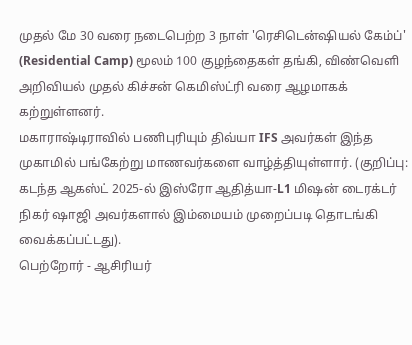முதல் மே 30 வரை நடைபெற்ற 3 நாள் 'ரெசிடென்ஷியல் கேம்ப்' (Residential Camp) மூலம் 100 குழந்தைகள் தங்கி, விண்வெளி அறிவியல் முதல் கிச்சன் கெமிஸ்ட்ரி வரை ஆழமாகக் கற்றுள்ளனர்.
மகாராஷ்டிராவில் பணிபுரியும் திவ்யா IFS அவர்கள் இந்த முகாமில் பங்கேற்று மாணவர்களை வாழ்த்தியுள்ளார். (குறிப்பு: கடந்த ஆகஸ்ட் 2025-ல் இஸ்ரோ ஆதித்யா-L1 மிஷன் டைரக்டர் நிகர் ஷாஜி அவர்களால் இம்மையம் முறைப்படி தொடங்கி வைக்கப்பட்டது).
பெற்றோர் - ஆசிரியர்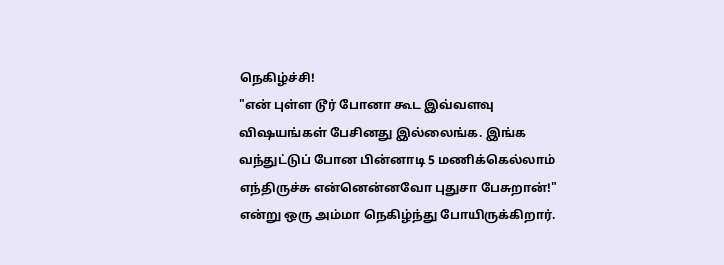நெகிழ்ச்சி!
"என் புள்ள டூர் போனா கூட இவ்வளவு விஷயங்கள் பேசினது இல்லைங்க. இங்க வந்துட்டுப் போன பின்னாடி 5 மணிக்கெல்லாம் எந்திருச்சு என்னென்னவோ புதுசா பேசுறான்!" என்று ஒரு அம்மா நெகிழ்ந்து போயிருக்கிறார்.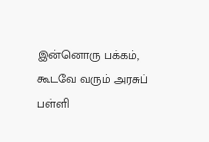இன்னொரு பக்கம், கூடவே வரும் அரசுப் பள்ளி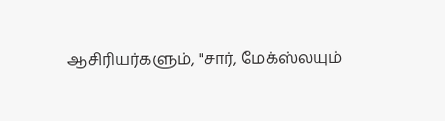ஆசிரியர்களும், "சார், மேக்ஸ்லயும்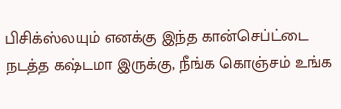பிசிக்ஸ்லயும் எனக்கு இந்த கான்செப்ட்டை நடத்த கஷ்டமா இருக்கு, நீங்க கொஞ்சம் உங்க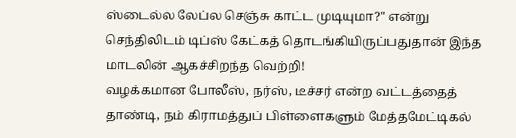ஸ்டைல்ல லேப்ல செஞ்சு காட்ட முடியுமா?" என்று செந்திலிடம் டிப்ஸ் கேட்கத் தொடங்கியிருப்பதுதான் இந்த மாடலின் ஆகச்சிறந்த வெற்றி!
வழக்கமான போலீஸ், நர்ஸ், டீச்சர் என்ற வட்டத்தைத் தாண்டி, நம் கிராமத்துப் பிள்ளைகளும் மேத்தமேட்டிகல்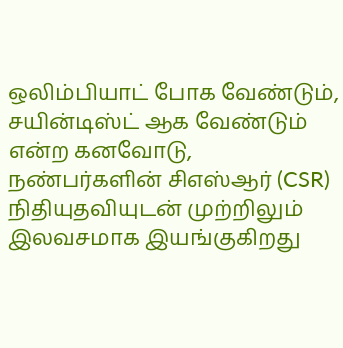ஒலிம்பியாட் போக வேண்டும், சயின்டிஸ்ட் ஆக வேண்டும் என்ற கனவோடு, நண்பர்களின் சிஎஸ்ஆர் (CSR) நிதியுதவியுடன் முற்றிலும் இலவசமாக இயங்குகிறது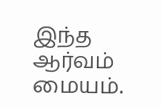இந்த ஆர்வம் மையம்.